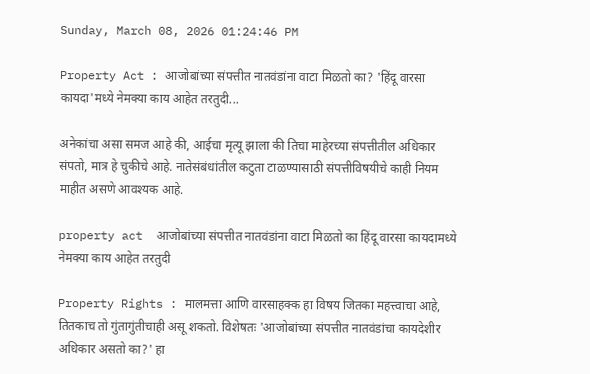Sunday, March 08, 2026 01:24:46 PM

Property Act : आजोबांच्या संपत्तीत नातवंडांना वाटा मिळतो का? 'हिंदू वारसा कायदा'मध्ये नेमक्या काय आहेत तरतुदी...

अनेकांचा असा समज आहे की, आईचा मृत्यू झाला की तिचा माहेरच्या संपत्तीतील अधिकार संपतो, मात्र हे चुकीचे आहे. नातेसंबंधांतील कटुता टाळण्यासाठी संपत्तीविषयीचे काही नियम माहीत असणे आवश्यक आहे.

property act  आजोबांच्या संपत्तीत नातवंडांना वाटा मिळतो का हिंदू वारसा कायदामध्ये नेमक्या काय आहेत तरतुदी

Property Rights : मालमत्ता आणि वारसाहक्क हा विषय जितका महत्त्वाचा आहे, तितकाच तो गुंतागुंतीचाही असू शकतो. विशेषतः 'आजोबांच्या संपत्तीत नातवंडांचा कायदेशीर अधिकार असतो का?' हा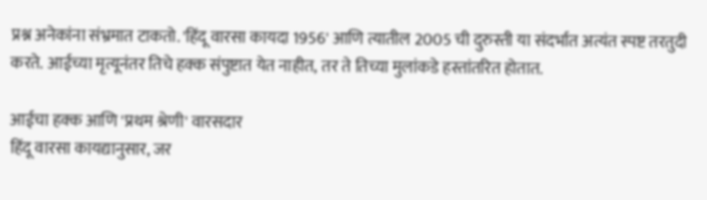प्रश्न अनेकांना संभ्रमात टाकतो. 'हिंदू वारसा कायदा 1956' आणि त्यातील 2005 ची दुरुस्ती या संदर्भात अत्यंत स्पष्ट तरतुदी करते. आईच्या मृत्यूनंतर तिचे हक्क संपुष्टात येत नाहीत, तर ते तिच्या मुलांकडे हस्तांतरित होतात.

आईचा हक्क आणि 'प्रथम श्रेणी' वारसदार
हिंदू वारसा कायद्यानुसार, जर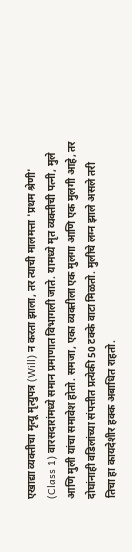एखाद्या व्यक्तीचा मृत्यू मृत्युपत्र (Will) न करता झाला, तर त्याची मालमत्ता 'प्रथम श्रेणी' (Class 1) वारसदारांमध्ये समान प्रमाणात विभागली जाते. यामध्ये मृत व्यक्तीची पत्नी, मुले आणि मुली यांचा समावेश होतो. समजा, एका व्यक्तीला एक मुलगा आणि एक मुलगी आहे, तर दोघांनाही वडिलांच्या संपत्तीत प्रत्येकी 50 टक्के वाटा मिळतो. मुलीचे लग्न झाले असले तरी तिचा हा कायदेशीर हक्क अबाधित राहतो.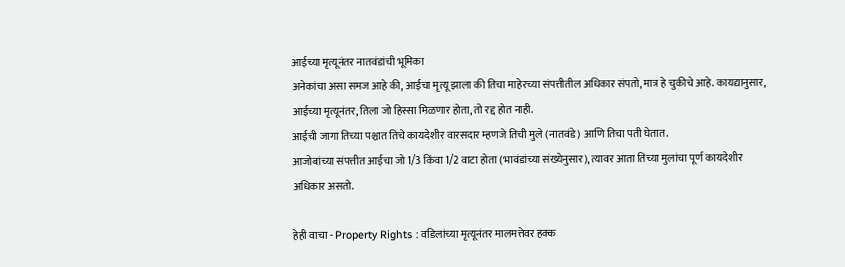आईच्या मृत्यूनंतर नातवंडांची भूमिका
अनेकांचा असा समज आहे की, आईचा मृत्यू झाला की तिचा माहेरच्या संपत्तीतील अधिकार संपतो, मात्र हे चुकीचे आहे. कायद्यानुसार, आईच्या मृत्यूनंतर, तिला जो हिस्सा मिळणार होता, तो रद्द होत नाही.
आईची जागा तिच्या पश्चात तिचे कायदेशीर वारसदार म्हणजे तिची मुले (नातवंडे) आणि तिचा पती घेतात.
आजोबांच्या संपत्तीत आईचा जो 1/3 किंवा 1/2 वाटा होता (भावंडांच्या संख्येनुसार), त्यावर आता तिच्या मुलांचा पूर्ण कायदेशीर अधिकार असतो.

हेही वाचा - Property Rights : वडिलांच्या मृत्यूनंतर मालमत्तेवर हक्क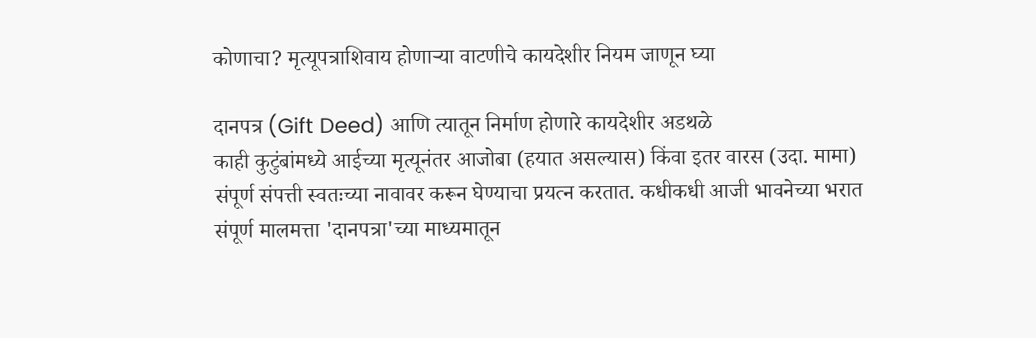कोणाचा? मृत्यूपत्राशिवाय होणाऱ्या वाटणीचे कायदेशीर नियम जाणून घ्या

दानपत्र (Gift Deed) आणि त्यातून निर्माण होणारे कायदेशीर अडथळे
काही कुटुंबांमध्ये आईच्या मृत्यूनंतर आजोबा (हयात असल्यास) किंवा इतर वारस (उदा. मामा) संपूर्ण संपत्ती स्वतःच्या नावावर करून घेण्याचा प्रयत्न करतात. कधीकधी आजी भावनेच्या भरात संपूर्ण मालमत्ता 'दानपत्रा'च्या माध्यमातून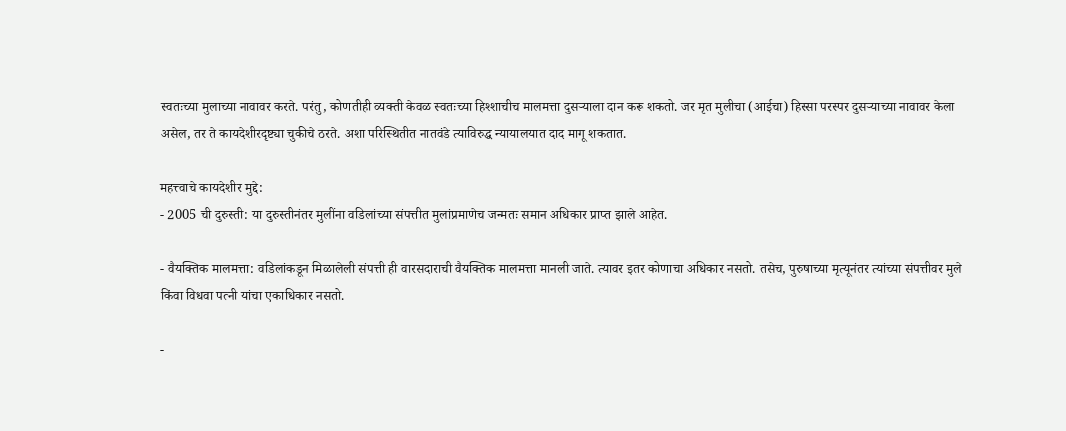स्वतःच्या मुलाच्या नावावर करते. परंतु, कोणतीही व्यक्ती केवळ स्वतःच्या हिश्शाचीच मालमत्ता दुसऱ्याला दान करू शकतो. जर मृत मुलीचा (आईचा) हिस्सा परस्पर दुसऱ्याच्या नावावर केला असेल, तर ते कायदेशीरदृष्ट्या चुकीचे ठरते. अशा परिस्थितीत नातवंडे त्याविरुद्ध न्यायालयात दाद मागू शकतात.

महत्त्वाचे कायदेशीर मुद्दे:
- 2005 ची दुरुस्ती: या दुरुस्तीनंतर मुलींना वडिलांच्या संपत्तीत मुलांप्रमाणेच जन्मतः समान अधिकार प्राप्त झाले आहेत.

- वैयक्तिक मालमत्ता: वडिलांकडून मिळालेली संपत्ती ही वारसदाराची वैयक्तिक मालमत्ता मानली जाते. त्यावर इतर कोणाचा अधिकार नसतो. तसेच, पुरुषाच्या मृत्यूनंतर त्यांच्या संपत्तीवर मुले किंवा विधवा पत्नी यांचा एकाधिकार नसतो.

-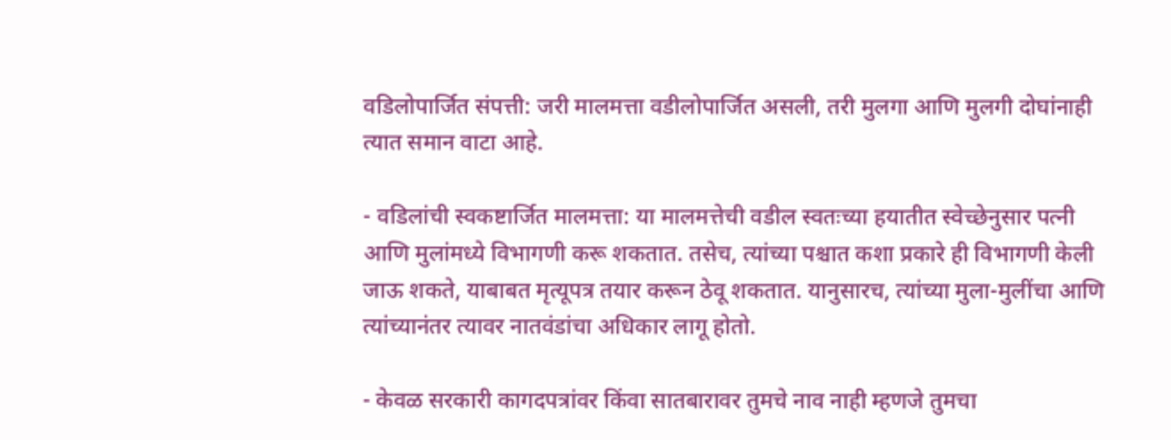वडिलोपार्जित संपत्ती: जरी मालमत्ता वडीलोपार्जित असली, तरी मुलगा आणि मुलगी दोघांनाही त्यात समान वाटा आहे.

- वडिलांची स्वकष्टार्जित मालमत्ता: या मालमत्तेची वडील स्वतःच्या हयातीत स्वेच्छेनुसार पत्नी आणि मुलांमध्ये विभागणी करू शकतात. तसेच, त्यांच्या पश्चात कशा प्रकारे ही विभागणी केली जाऊ शकते, याबाबत मृत्यूपत्र तयार करून ठेवू शकतात. यानुसारच, त्यांच्या मुला-मुलींचा आणि त्यांच्यानंतर त्यावर नातवंडांचा अधिकार लागू होतो.

- केवळ सरकारी कागदपत्रांवर किंवा सातबारावर तुमचे नाव नाही म्हणजे तुमचा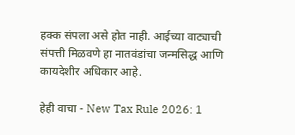हक्क संपला असे होत नाही. आईच्या वाट्याची संपत्ती मिळवणे हा नातवंडांचा जन्मसिद्ध आणि कायदेशीर अधिकार आहे.

हेही वाचा - New Tax Rule 2026: 1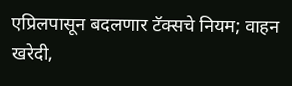एप्रिलपासून बदलणार टॅक्सचे नियम; वाहन खरेदी,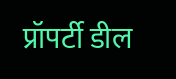प्रॉपर्टी डील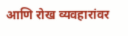आणि रोख व्यवहारांवर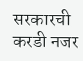सरकारची करडी नजर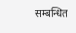सम्बन्धित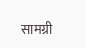सामग्री